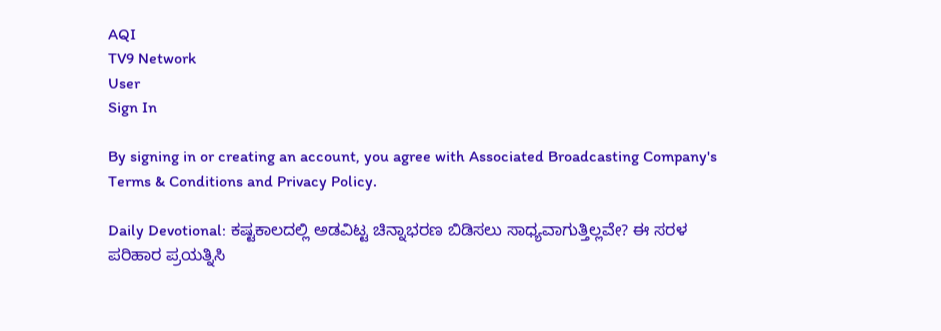AQI
TV9 Network
User
Sign In

By signing in or creating an account, you agree with Associated Broadcasting Company's Terms & Conditions and Privacy Policy.

Daily Devotional: ಕಷ್ಟಕಾಲದಲ್ಲಿ ಅಡವಿಟ್ಟ ಚಿನ್ನಾಭರಣ ಬಿಡಿಸಲು ಸಾಧ್ಯವಾಗುತ್ತಿಲ್ಲವೇ? ಈ ಸರಳ ಪರಿಹಾರ ಪ್ರಯತ್ನಿಸಿ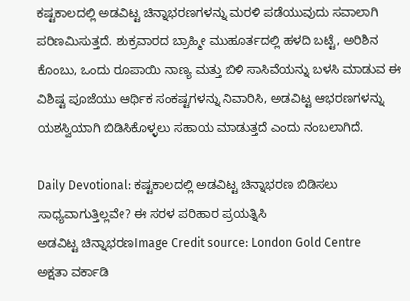ಕಷ್ಟಕಾಲದಲ್ಲಿ ಅಡವಿಟ್ಟ ಚಿನ್ನಾಭರಣಗಳನ್ನು ಮರಳಿ ಪಡೆಯುವುದು ಸವಾಲಾಗಿ ಪರಿಣಮಿಸುತ್ತದೆ. ಶುಕ್ರವಾರದ ಬ್ರಾಹ್ಮೀ ಮುಹೂರ್ತದಲ್ಲಿ ಹಳದಿ ಬಟ್ಟೆ, ಅರಿಶಿನ ಕೊಂಬು, ಒಂದು ರೂಪಾಯಿ ನಾಣ್ಯ ಮತ್ತು ಬಿಳಿ ಸಾಸಿವೆಯನ್ನು ಬಳಸಿ ಮಾಡುವ ಈ ವಿಶಿಷ್ಟ ಪೂಜೆಯು ಆರ್ಥಿಕ ಸಂಕಷ್ಟಗಳನ್ನು ನಿವಾರಿಸಿ, ಅಡವಿಟ್ಟ ಆಭರಣಗಳನ್ನು ಯಶಸ್ವಿಯಾಗಿ ಬಿಡಿಸಿಕೊಳ್ಳಲು ಸಹಾಯ ಮಾಡುತ್ತದೆ ಎಂದು ನಂಬಲಾಗಿದೆ.

Daily Devotional: ಕಷ್ಟಕಾಲದಲ್ಲಿ ಅಡವಿಟ್ಟ ಚಿನ್ನಾಭರಣ ಬಿಡಿಸಲು ಸಾಧ್ಯವಾಗುತ್ತಿಲ್ಲವೇ? ಈ ಸರಳ ಪರಿಹಾರ ಪ್ರಯತ್ನಿಸಿ
ಅಡವಿಟ್ಟ ಚಿನ್ನಾಭರಣImage Credit source: London Gold Centre
ಅಕ್ಷತಾ ವರ್ಕಾಡಿ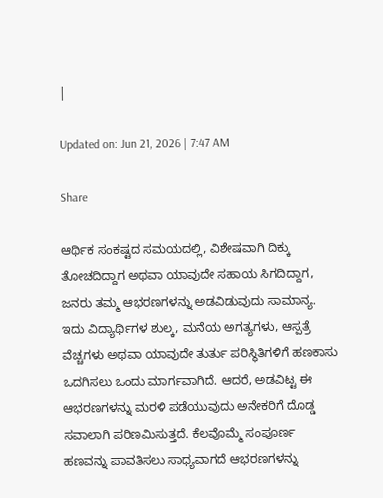|

Updated on: Jun 21, 2026 | 7:47 AM

Share

ಆರ್ಥಿಕ ಸಂಕಷ್ಟದ ಸಮಯದಲ್ಲಿ, ವಿಶೇಷವಾಗಿ ದಿಕ್ಕು ತೋಚದಿದ್ದಾಗ ಅಥವಾ ಯಾವುದೇ ಸಹಾಯ ಸಿಗದಿದ್ದಾಗ, ಜನರು ತಮ್ಮ ಆಭರಣಗಳನ್ನು ಅಡವಿಡುವುದು ಸಾಮಾನ್ಯ. ಇದು ವಿದ್ಯಾರ್ಥಿಗಳ ಶುಲ್ಕ, ಮನೆಯ ಅಗತ್ಯಗಳು, ಆಸ್ಪತ್ರೆ ವೆಚ್ಚಗಳು ಅಥವಾ ಯಾವುದೇ ತುರ್ತು ಪರಿಸ್ಥಿತಿಗಳಿಗೆ ಹಣಕಾಸು ಒದಗಿಸಲು ಒಂದು ಮಾರ್ಗವಾಗಿದೆ. ಆದರೆ, ಅಡವಿಟ್ಟ ಈ ಆಭರಣಗಳನ್ನು ಮರಳಿ ಪಡೆಯುವುದು ಅನೇಕರಿಗೆ ದೊಡ್ಡ ಸವಾಲಾಗಿ ಪರಿಣಮಿಸುತ್ತದೆ. ಕೆಲವೊಮ್ಮೆ ಸಂಪೂರ್ಣ ಹಣವನ್ನು ಪಾವತಿಸಲು ಸಾಧ್ಯವಾಗದೆ ಆಭರಣಗಳನ್ನು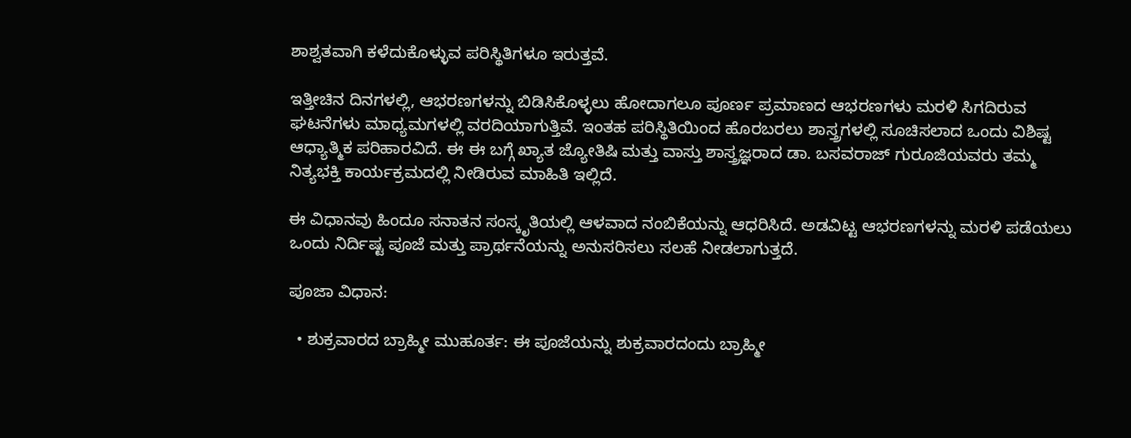ಶಾಶ್ವತವಾಗಿ ಕಳೆದುಕೊಳ್ಳುವ ಪರಿಸ್ಥಿತಿಗಳೂ ಇರುತ್ತವೆ.

ಇತ್ತೀಚಿನ ದಿನಗಳಲ್ಲಿ, ಆಭರಣಗಳನ್ನು ಬಿಡಿಸಿಕೊಳ್ಳಲು ಹೋದಾಗಲೂ ಪೂರ್ಣ ಪ್ರಮಾಣದ ಆಭರಣಗಳು ಮರಳಿ ಸಿಗದಿರುವ ಘಟನೆಗಳು ಮಾಧ್ಯಮಗಳಲ್ಲಿ ವರದಿಯಾಗುತ್ತಿವೆ. ಇಂತಹ ಪರಿಸ್ಥಿತಿಯಿಂದ ಹೊರಬರಲು ಶಾಸ್ತ್ರಗಳಲ್ಲಿ ಸೂಚಿಸಲಾದ ಒಂದು ವಿಶಿಷ್ಟ ಆಧ್ಯಾತ್ಮಿಕ ಪರಿಹಾರವಿದೆ. ಈ ಈ ಬಗ್ಗೆ ಖ್ಯಾತ ಜ್ಯೋತಿಷಿ ಮತ್ತು ವಾಸ್ತು ಶಾಸ್ತ್ರಜ್ಞರಾದ ಡಾ. ಬಸವರಾಜ್ ಗುರೂಜಿಯವರು ತಮ್ಮ ನಿತ್ಯಭಕ್ತಿ ಕಾರ್ಯಕ್ರಮದಲ್ಲಿ ನೀಡಿರುವ ಮಾಹಿತಿ ಇಲ್ಲಿದೆ.

ಈ ವಿಧಾನವು ಹಿಂದೂ ಸನಾತನ ಸಂಸ್ಕೃತಿಯಲ್ಲಿ ಆಳವಾದ ನಂಬಿಕೆಯನ್ನು ಆಧರಿಸಿದೆ. ಅಡವಿಟ್ಟ ಆಭರಣಗಳನ್ನು ಮರಳಿ ಪಡೆಯಲು ಒಂದು ನಿರ್ದಿಷ್ಟ ಪೂಜೆ ಮತ್ತು ಪ್ರಾರ್ಥನೆಯನ್ನು ಅನುಸರಿಸಲು ಸಲಹೆ ನೀಡಲಾಗುತ್ತದೆ.

ಪೂಜಾ ವಿಧಾನ:

  • ಶುಕ್ರವಾರದ ಬ್ರಾಹ್ಮೀ ಮುಹೂರ್ತ: ಈ ಪೂಜೆಯನ್ನು ಶುಕ್ರವಾರದಂದು ಬ್ರಾಹ್ಮೀ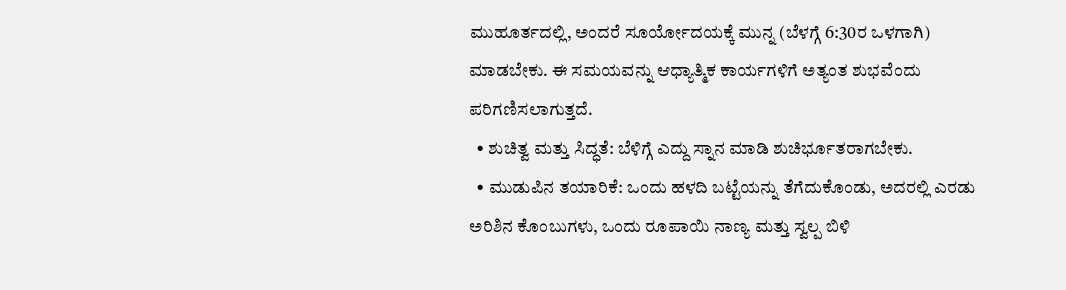ಮುಹೂರ್ತದಲ್ಲಿ, ಅಂದರೆ ಸೂರ್ಯೋದಯಕ್ಕೆ ಮುನ್ನ (ಬೆಳಗ್ಗೆ 6:30ರ ಒಳಗಾಗಿ) ಮಾಡಬೇಕು. ಈ ಸಮಯವನ್ನು ಆಧ್ಯಾತ್ಮಿಕ ಕಾರ್ಯಗಳಿಗೆ ಅತ್ಯಂತ ಶುಭವೆಂದು ಪರಿಗಣಿಸಲಾಗುತ್ತದೆ.
  • ಶುಚಿತ್ವ ಮತ್ತು ಸಿದ್ಧತೆ: ಬೆಳಿಗ್ಗೆ ಎದ್ದು ಸ್ನಾನ ಮಾಡಿ ಶುಚಿರ್ಭೂತರಾಗಬೇಕು.
  • ಮುಡುಪಿನ ತಯಾರಿಕೆ: ಒಂದು ಹಳದಿ ಬಟ್ಟೆಯನ್ನು ತೆಗೆದುಕೊಂಡು, ಅದರಲ್ಲಿ ಎರಡು ಅರಿಶಿನ ಕೊಂಬುಗಳು, ಒಂದು ರೂಪಾಯಿ ನಾಣ್ಯ ಮತ್ತು ಸ್ವಲ್ಪ ಬಿಳಿ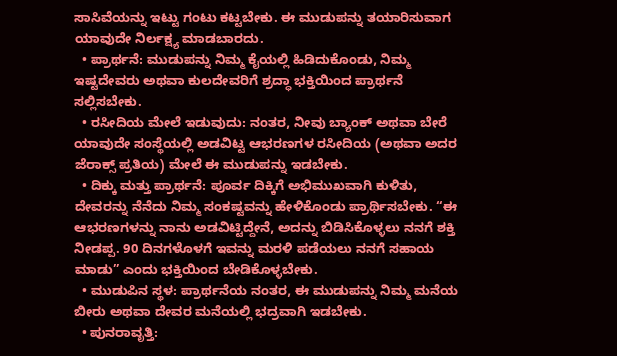ಸಾಸಿವೆಯನ್ನು ಇಟ್ಟು ಗಂಟು ಕಟ್ಟಬೇಕು. ಈ ಮುಡುಪನ್ನು ತಯಾರಿಸುವಾಗ ಯಾವುದೇ ನಿರ್ಲಕ್ಷ್ಯ ಮಾಡಬಾರದು.
  • ಪ್ರಾರ್ಥನೆ: ಮುಡುಪನ್ನು ನಿಮ್ಮ ಕೈಯಲ್ಲಿ ಹಿಡಿದುಕೊಂಡು, ನಿಮ್ಮ ಇಷ್ಟದೇವರು ಅಥವಾ ಕುಲದೇವರಿಗೆ ಶ್ರದ್ಧಾ ಭಕ್ತಿಯಿಂದ ಪ್ರಾರ್ಥನೆ ಸಲ್ಲಿಸಬೇಕು.
  • ರಸೀದಿಯ ಮೇಲೆ ಇಡುವುದು: ನಂತರ, ನೀವು ಬ್ಯಾಂಕ್ ಅಥವಾ ಬೇರೆ ಯಾವುದೇ ಸಂಸ್ಥೆಯಲ್ಲಿ ಅಡವಿಟ್ಟ ಆಭರಣಗಳ ರಸೀದಿಯ (ಅಥವಾ ಅದರ ಜೆರಾಕ್ಸ್ ಪ್ರತಿಯ) ಮೇಲೆ ಈ ಮುಡುಪನ್ನು ಇಡಬೇಕು.
  • ದಿಕ್ಕು ಮತ್ತು ಪ್ರಾರ್ಥನೆ: ಪೂರ್ವ ದಿಕ್ಕಿಗೆ ಅಭಿಮುಖವಾಗಿ ಕುಳಿತು, ದೇವರನ್ನು ನೆನೆದು ನಿಮ್ಮ ಸಂಕಷ್ಟವನ್ನು ಹೇಳಿಕೊಂಡು ಪ್ರಾರ್ಥಿಸಬೇಕು. “ಈ ಆಭರಣಗಳನ್ನು ನಾನು ಅಡವಿಟ್ಟಿದ್ದೇನೆ, ಅದನ್ನು ಬಿಡಿಸಿಕೊಳ್ಳಲು ನನಗೆ ಶಕ್ತಿ ನೀಡಪ್ಪ. 90 ದಿನಗಳೊಳಗೆ ಇವನ್ನು ಮರಳಿ ಪಡೆಯಲು ನನಗೆ ಸಹಾಯ ಮಾಡು” ಎಂದು ಭಕ್ತಿಯಿಂದ ಬೇಡಿಕೊಳ್ಳಬೇಕು.
  • ಮುಡುಪಿನ ಸ್ಥಳ: ಪ್ರಾರ್ಥನೆಯ ನಂತರ, ಈ ಮುಡುಪನ್ನು ನಿಮ್ಮ ಮನೆಯ ಬೀರು ಅಥವಾ ದೇವರ ಮನೆಯಲ್ಲಿ ಭದ್ರವಾಗಿ ಇಡಬೇಕು.
  • ಪುನರಾವೃತ್ತಿ: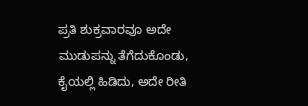ಪ್ರತಿ ಶುಕ್ರವಾರವೂ ಅದೇ ಮುಡುಪನ್ನು ತೆಗೆದುಕೊಂಡು, ಕೈಯಲ್ಲಿ ಹಿಡಿದು, ಅದೇ ರೀತಿ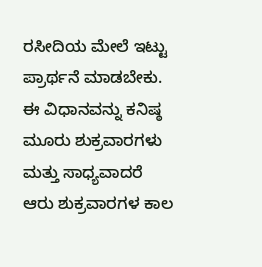ರಸೀದಿಯ ಮೇಲೆ ಇಟ್ಟು ಪ್ರಾರ್ಥನೆ ಮಾಡಬೇಕು. ಈ ವಿಧಾನವನ್ನು ಕನಿಷ್ಠ ಮೂರು ಶುಕ್ರವಾರಗಳು ಮತ್ತು ಸಾಧ್ಯವಾದರೆ ಆರು ಶುಕ್ರವಾರಗಳ ಕಾಲ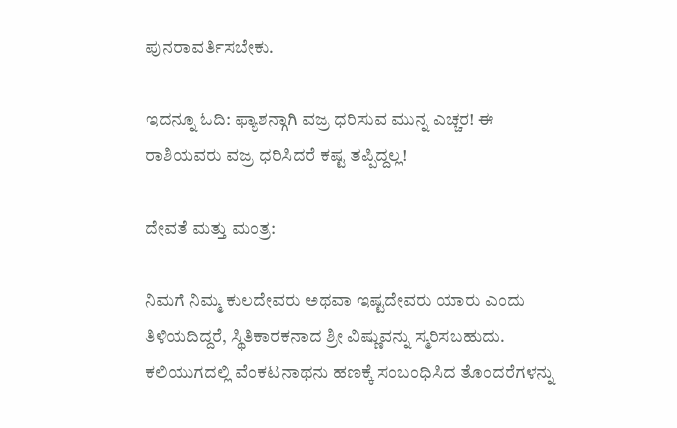ಪುನರಾವರ್ತಿಸಬೇಕು.

ಇದನ್ನೂ ಓದಿ: ಫ್ಯಾಶನ್ಗಾಗಿ ವಜ್ರ ಧರಿಸುವ ಮುನ್ನ ಎಚ್ಚರ! ಈ ರಾಶಿಯವರು ವಜ್ರ ಧರಿಸಿದರೆ ಕಷ್ಟ ತಪ್ಪಿದ್ದಲ್ಲ!

ದೇವತೆ ಮತ್ತು ಮಂತ್ರ:

ನಿಮಗೆ ನಿಮ್ಮ ಕುಲದೇವರು ಅಥವಾ ಇಷ್ಟದೇವರು ಯಾರು ಎಂದು ತಿಳಿಯದಿದ್ದರೆ, ಸ್ಥಿತಿಕಾರಕನಾದ ಶ್ರೀ ವಿಷ್ಣುವನ್ನು ಸ್ಮರಿಸಬಹುದು. ಕಲಿಯುಗದಲ್ಲಿ ವೆಂಕಟನಾಥನು ಹಣಕ್ಕೆ ಸಂಬಂಧಿಸಿದ ತೊಂದರೆಗಳನ್ನು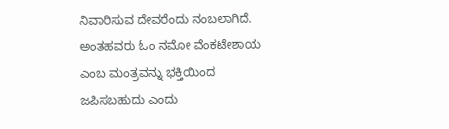ನಿವಾರಿಸುವ ದೇವರೆಂದು ನಂಬಲಾಗಿದೆ. ಅಂತಹವರು ಓಂ ನಮೋ ವೆಂಕಟೇಶಾಯ ಎಂಬ ಮಂತ್ರವನ್ನು ಭಕ್ತಿಯಿಂದ ಜಪಿಸಬಹುದು ಎಂದು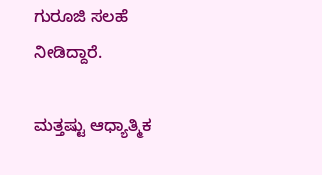ಗುರೂಜಿ ಸಲಹೆ ನೀಡಿದ್ದಾರೆ.

ಮತ್ತಷ್ಟು ಆಧ್ಯಾತ್ಮಿಕ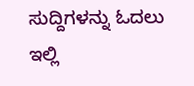ಸುದ್ದಿಗಳನ್ನು ಓದಲು ಇಲ್ಲಿ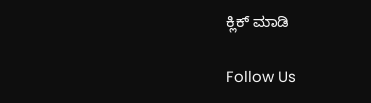ಕ್ಲಿಕ್ ಮಾಡಿ

Follow Us